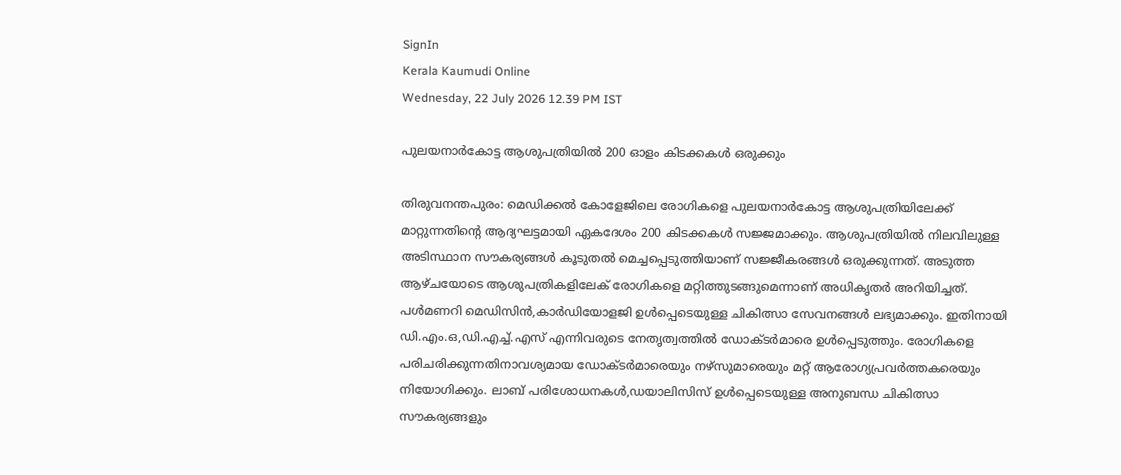SignIn
Kerala Kaumudi Online
Wednesday, 22 July 2026 12.39 PM IST

പുലയനാർകോട്ട ആശുപത്രിയിൽ 200 ഓളം കിടക്കകൾ ഒരുക്കും

തിരുവനന്തപുരം: മെഡിക്കൽ കോളേജിലെ രോഗികളെ പുലയനാർകോട്ട ആശുപത്രിയിലേക്ക് മാറ്റുന്നതിന്റെ ആദ്യഘട്ടമായി ഏകദേശം 200 കിടക്കകൾ സജ്ജമാക്കും. ആശുപത്രിയിൽ നിലവിലുള്ള അടിസ്ഥാന സൗകര്യങ്ങൾ കൂടുതൽ മെച്ചപ്പെടുത്തിയാണ് സജ്ജീകരങ്ങൾ ഒരുക്കുന്നത്. അടുത്ത ആഴ്ചയോടെ ആശുപത്രികളിലേക് രോഗികളെ മറ്റിത്തുടങ്ങുമെന്നാണ് അധികൃതർ അറിയിച്ചത്. പൾമണറി മെഡിസിൻ,കാർഡിയോളജി ഉൾപ്പെടെയുള്ള ചികിത്സാ സേവനങ്ങൾ ലഭ്യമാക്കും. ഇതിനായി ഡി.എം.ഒ,ഡി.എച്ച്.എസ് എന്നിവരുടെ നേതൃത്വത്തിൽ ഡോക്ടർമാരെ ഉൾപ്പെടുത്തും. രോഗികളെ പരിചരിക്കുന്നതിനാവശ്യമായ ഡോക്ടർമാരെയും നഴ്സുമാരെയും മറ്റ് ആരോഗ്യപ്രവർത്തകരെയും നിയോഗിക്കും. ലാബ് പരിശോധനകൾ,ഡയാലിസിസ് ഉൾപ്പെടെയുള്ള അനുബന്ധ ചികിത്സാ സൗകര്യങ്ങളും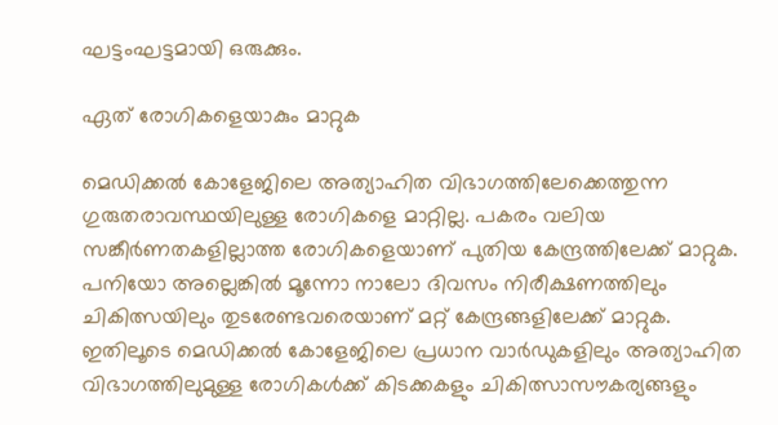ഘട്ടംഘട്ടമായി ഒരുക്കും.

ഏത് രോഗികളെയാകും മാറ്റുക

മെഡിക്കൽ കോളേജിലെ അത്യാഹിത വിഭാഗത്തിലേക്കെത്തുന്ന ഗുരുതരാവസ്ഥയിലുള്ള രോഗികളെ മാറ്റില്ല. പകരം വലിയ സങ്കീർണതകളില്ലാത്ത രോഗികളെയാണ് പുതിയ കേന്ദ്രത്തിലേക്ക് മാറ്റുക. പനിയോ അല്ലെങ്കിൽ മൂന്നോ നാലോ ദിവസം നിരീക്ഷണത്തിലും ചികിത്സയിലും തുടരേണ്ടവരെയാണ് മറ്റ് കേന്ദ്രങ്ങളിലേക്ക് മാറ്റുക. ഇതിലൂടെ മെഡിക്കൽ കോളേജിലെ പ്രധാന വാർഡുകളിലും അത്യാഹിത വിഭാഗത്തിലുമുള്ള രോഗികൾക്ക് കിടക്കകളും ചികിത്സാസൗകര്യങ്ങളും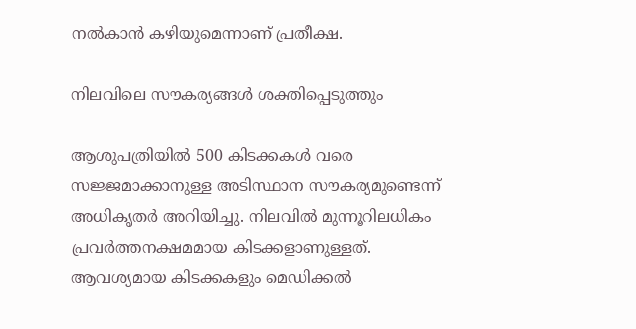നൽകാൻ കഴിയുമെന്നാണ് പ്രതീക്ഷ.

നിലവിലെ സൗകര്യങ്ങൾ ശക്തിപ്പെടുത്തും

ആശുപത്രിയിൽ 500 കിടക്കകൾ വരെ സജ്ജമാക്കാനുള്ള അടിസ്ഥാന സൗകര്യമുണ്ടെന്ന് അധികൃതർ അറിയിച്ചു. നിലവിൽ മുന്നൂറിലധികം പ്രവർത്തനക്ഷമമായ കിടക്കളാണുള്ളത്. ആവശ്യമായ കിടക്കകളും മെഡിക്കൽ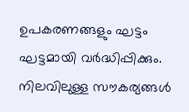ഉപകരണങ്ങളും ഘട്ടം ഘട്ടമായി വർദ്ധിപ്പിക്കും.
നിലവിലുള്ള സൗകര്യങ്ങൾ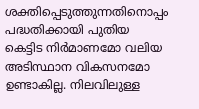ശക്തിപ്പെടുത്തുന്നതിനൊപ്പം പദ്ധതിക്കായി പുതിയ കെട്ടിട നിർമാണമോ വലിയ അടിസ്ഥാന വികസനമോ ഉണ്ടാകില്ല. നിലവിലുള്ള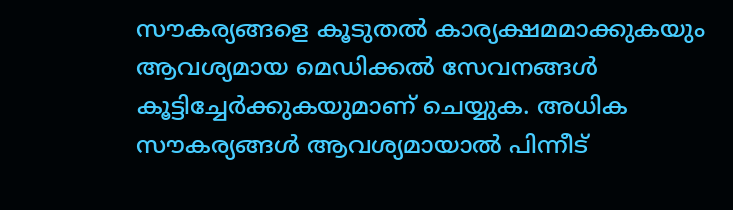സൗകര്യങ്ങളെ കൂടുതൽ കാര്യക്ഷമമാക്കുകയും ആവശ്യമായ മെഡിക്കൽ സേവനങ്ങൾ കൂട്ടിച്ചേർക്കുകയുമാണ് ചെയ്യുക. അധിക സൗകര്യങ്ങൾ ആവശ്യമായാൽ പിന്നീട്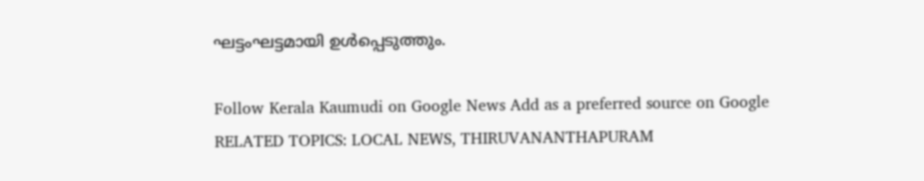ഘട്ടംഘട്ടമായി ഉൾപ്പെടുത്തും.

Follow Kerala Kaumudi on Google News Add as a preferred source on Google
RELATED TOPICS: LOCAL NEWS, THIRUVANANTHAPURAM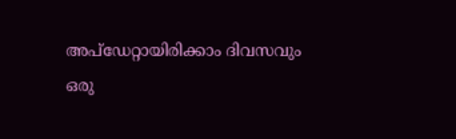അപ്ഡേറ്റായിരിക്കാം ദിവസവും
ഒരു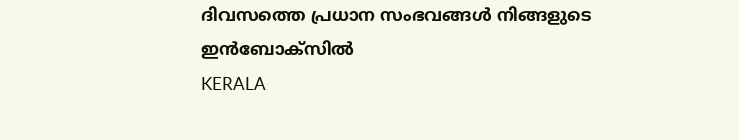ദിവസത്തെ പ്രധാന സംഭവങ്ങൾ നിങ്ങളുടെ ഇൻബോക്സിൽ
KERALA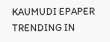KAUMUDI EPAPER
TRENDING IN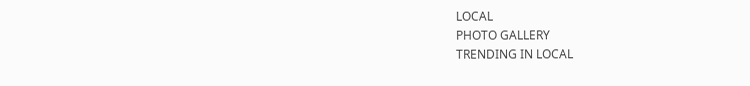LOCAL
PHOTO GALLERY
TRENDING IN LOCAL